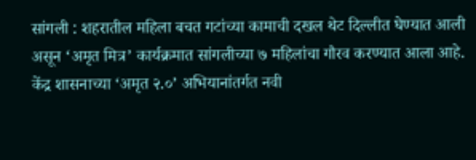सांगली : शहरातील महिला बचत गटांच्या कामाची दखल थेट दिल्लीत घेण्यात आली असून ‘अमृत मित्र’ कार्यक्रमात सांगलीच्या ७ महिलांचा गौरव करण्यात आला आहे.
केंद्र शासनाच्या ‘अमृत २.०’ अभियानांतर्गत नवी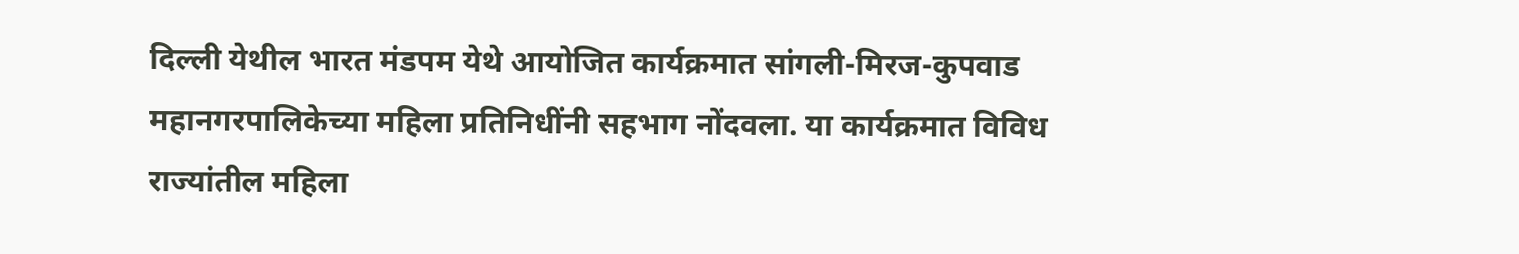दिल्ली येथील भारत मंडपम येथे आयोजित कार्यक्रमात सांगली-मिरज-कुपवाड महानगरपालिकेच्या महिला प्रतिनिधींनी सहभाग नोंदवला. या कार्यक्रमात विविध राज्यांतील महिला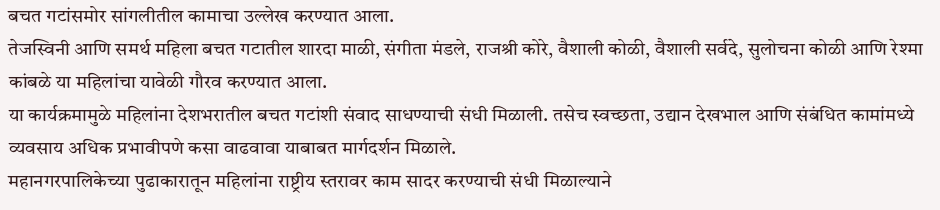बचत गटांसमोर सांगलीतील कामाचा उल्लेख करण्यात आला.
तेजस्विनी आणि समर्थ महिला बचत गटातील शारदा माळी, संगीता मंडले, राजश्री कोरे, वैशाली कोळी, वैशाली सर्वदे, सुलोचना कोळी आणि रेश्मा कांबळे या महिलांचा यावेळी गौरव करण्यात आला.
या कार्यक्रमामुळे महिलांना देशभरातील बचत गटांशी संवाद साधण्याची संधी मिळाली. तसेच स्वच्छता, उद्यान देखभाल आणि संबंधित कामांमध्ये व्यवसाय अधिक प्रभावीपणे कसा वाढवावा याबाबत मार्गदर्शन मिळाले.
महानगरपालिकेच्या पुढाकारातून महिलांना राष्ट्रीय स्तरावर काम सादर करण्याची संधी मिळाल्याने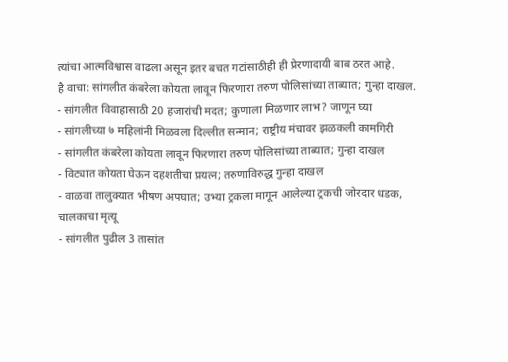त्यांचा आत्मविश्वास वाढला असून इतर बचत गटांसाठीही ही प्रेरणादायी बाब ठरत आहे.
है वाचा: सांगलीत कंबरेला कोयता लावून फिरणारा तरुण पोलिसांच्या ताब्यात; गुन्हा दाखल.
- सांगलीत विवाहासाठी 20 हजारांची मदत; कुणाला मिळणार लाभ? जाणून घ्या
- सांगलीच्या ७ महिलांनी मिळवला दिल्लीत सन्मान; राष्ट्रीय मंचावर झळकली कामगिरी
- सांगलीत कंबरेला कोयता लावून फिरणारा तरुण पोलिसांच्या ताब्यात; गुन्हा दाखल
- विट्यात कोयता घेऊन दहशतीचा प्रयत्न; तरुणाविरुद्ध गुन्हा दाखल
- वाळवा तालुक्यात भीषण अपघात; उभ्या ट्रकला मागून आलेल्या ट्रकची जोरदार धडक, चालकाचा मृत्यू
- सांगलीत पुढील 3 तासांत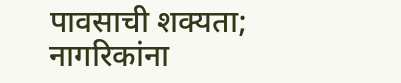पावसाची शक्यता; नागरिकांना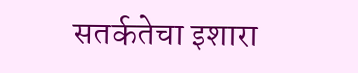सतर्कतेचा इशारा